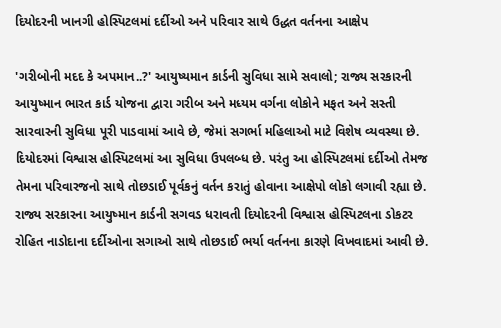દિયોદરની ખાનગી હોસ્પિટલમાં દર્દીઓ અને પરિવાર સાથે ઉદ્ધત વર્તનના આક્ષેપ

'ગરીબોની મદદ કે અપમાન..?' આયુષ્યમાન કાર્ડની સુવિધા સામે સવાલો; રાજ્ય સરકારની આયુષ્માન ભારત કાર્ડ યોજના દ્વારા ગરીબ અને મધ્યમ વર્ગના લોકોને મફત અને સસ્તી સારવારની સુવિધા પૂરી પાડવામાં આવે છે, જેમાં સગર્ભા મહિલાઓ માટે વિશેષ વ્યવસ્થા છે. દિયોદરમાં વિશ્વાસ હોસ્પિટલમાં આ સુવિધા ઉપલબ્ધ છે. પરંતુ આ હોસ્પિટલમાં દર્દીઓ તેમજ તેમના પરિવારજનો સાથે તોછડાઈ પૂર્વકનું વર્તન કરાતું હોવાના આક્ષેપો લોકો લગાવી રહ્યા છે.
રાજ્ય સરકારના આયુષ્માન કાર્ડની સગવડ ધરાવતી દિયોદરની વિશ્વાસ હોસ્પિટલના ડોકટર રોહિત નાડોદાના દર્દીઓના સગાઓ સાથે તોછડાઈ ભર્યા વર્તનના કારણે વિખવાદમાં આવી છે.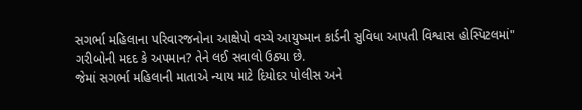સગર્ભા મહિલાના પરિવારજનોના આક્ષેપો વચ્ચે આયુષ્માન કાર્ડની સુવિધા આપતી વિશ્વાસ હોસ્પિટલમાં" ગરીબોની મદદ કે અપમાન? તેને લઈ સવાલો ઉઠ્યા છે.
જેમાં સગર્ભા મહિલાની માતાએ ન્યાય માટે દિયોદર પોલીસ અને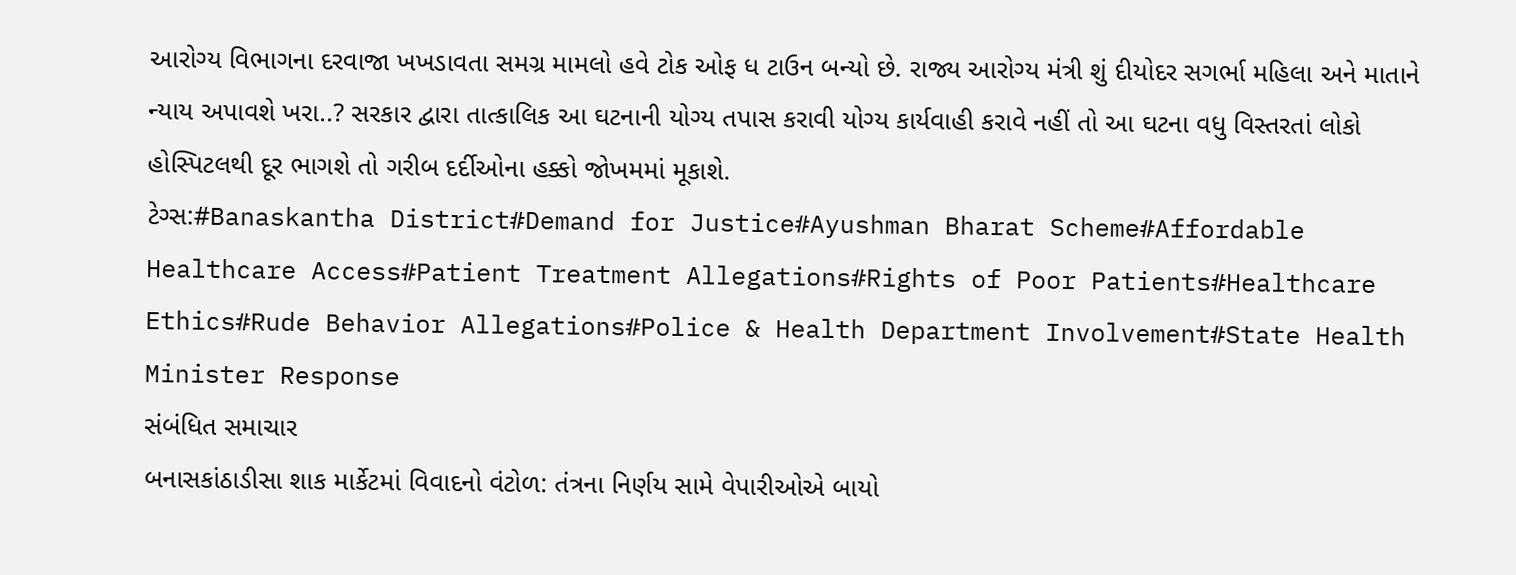આરોગ્ય વિભાગના દરવાજા ખખડાવતા સમગ્ર મામલો હવે ટોક ઓફ ધ ટાઉન બન્યો છે. રાજ્ય આરોગ્ય મંત્રી શું દીયોદર સગર્ભા મહિલા અને માતાને ન્યાય અપાવશે ખરા..? સરકાર દ્વારા તાત્કાલિક આ ઘટનાની યોગ્ય તપાસ કરાવી યોગ્ય કાર્યવાહી કરાવે નહીં તો આ ઘટના વધુ વિસ્તરતાં લોકો હોસ્પિટલથી દૂર ભાગશે તો ગરીબ દર્દીઓના હક્કો જોખમમાં મૂકાશે.
ટેગ્સ:#Banaskantha District#Demand for Justice#Ayushman Bharat Scheme#Affordable Healthcare Access#Patient Treatment Allegations#Rights of Poor Patients#Healthcare Ethics#Rude Behavior Allegations#Police & Health Department Involvement#State Health Minister Response
સંબંધિત સમાચાર
બનાસકાંઠાડીસા શાક માર્કેટમાં વિવાદનો વંટોળ: તંત્રના નિર્ણય સામે વેપારીઓએ બાયો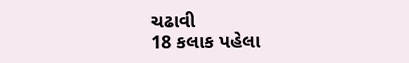ચઢાવી
18 કલાક પહેલા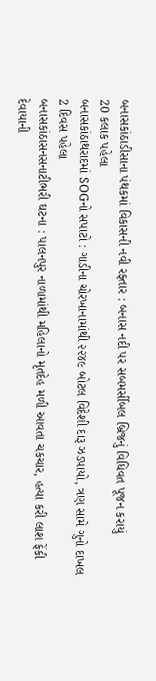બનાસકાંઠાડીસાના પંથકમાં વિકાસની નવી રફ્તાર : બનાસ નદી પર સબમર્સીબલ બ્રિજનું વિધિવત પૂજન કરાયું
20 કલાક પહેલા
બનાસકાંઠાથરાદમાં SOGનો સપાટો : ગાડીના ચોરખાનામાંથી ૨૨૪૯ બોટલ વિદેશી દારૂ ઝડપાયો, ત્રણ સામે ગુનો દાખલ
2 દિવસ પહેલા
બનાસકાંઠાસનસનાટીભરી ઘટના : પાલનપુર નાળામાંથી મહિલાનો મૃતદેહ મળી આવતા ચકચાર, હત્યા કરી લાશ ફેંકી દેવાયાની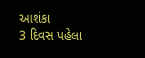આશંકા
3 દિવસ પહેલા